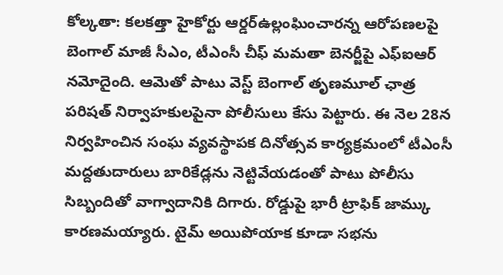కోల్కతా: కలకత్తా హైకోర్టు ఆర్డర్ఉల్లంఘించారన్న ఆరోపణలపై బెంగాల్ మాజీ సీఎం, టీఎంసీ చీఫ్ మమతా బెనర్జీపై ఎఫ్ఐఆర్ నమోదైంది. ఆమెతో పాటు వెస్ట్ బెంగాల్ తృణమూల్ ఛాత్ర పరిషత్ నిర్వాహకులపైనా పోలీసులు కేసు పెట్టారు. ఈ నెల 28న నిర్వహించిన సంఘ వ్యవస్థాపక దినోత్సవ కార్యక్రమంలో టీఎంసీ మద్దతుదారులు బారికేడ్లను నెట్టివేయడంతో పాటు పోలీసు సిబ్బందితో వాగ్వాదానికి దిగారు. రోడ్డుపై భారీ ట్రాఫిక్ జామ్కు కారణమయ్యారు. టైమ్ అయిపోయాక కూడా సభను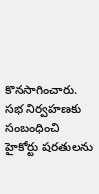కొనసాగించారు. సభ నిర్వహణకు సంబంధించి హైకోర్టు షరతులను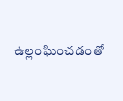ఉల్లంఘించడంతో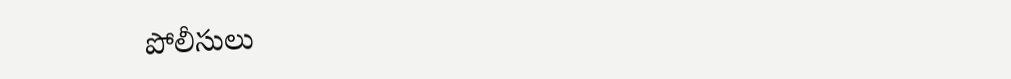పోలీసులు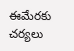ఈమేరకు చర్యలు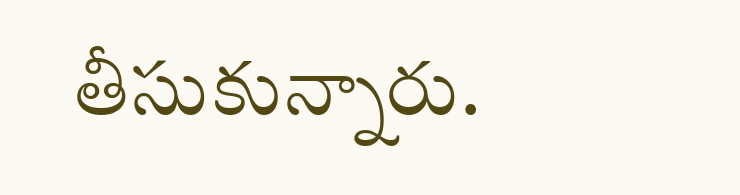తీసుకున్నారు.